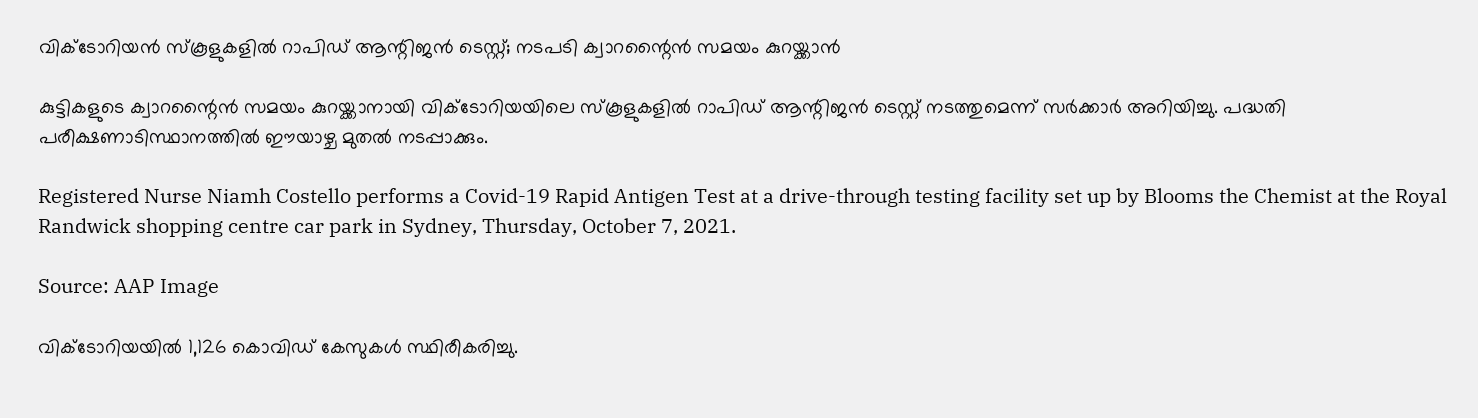വിക്ടോറിയൻ സ്കൂളുകളിൽ റാപിഡ് ആന്റിജൻ ടെസ്റ്റ്; നടപടി ക്വാറന്റൈൻ സമയം കുറയ്ക്കാൻ

കുട്ടികളുടെ ക്വാറന്റൈൻ സമയം കുറയ്ക്കാനായി വിക്ടോറിയയിലെ സ്കൂളുകളിൽ റാപിഡ് ആന്റിജൻ ടെസ്റ്റ് നടത്തുമെന്ന് സർക്കാർ അറിയിച്ചു. പദ്ധതി പരീക്ഷണാടിസ്ഥാനത്തിൽ ഈയാഴ്ച മുതൽ നടപ്പാക്കും.

Registered Nurse Niamh Costello performs a Covid-19 Rapid Antigen Test at a drive-through testing facility set up by Blooms the Chemist at the Royal Randwick shopping centre car park in Sydney, Thursday, October 7, 2021.

Source: AAP Image

വിക്ടോറിയയിൽ 1,126 കൊവിഡ് കേസുകൾ സ്ഥിരീകരിച്ചു.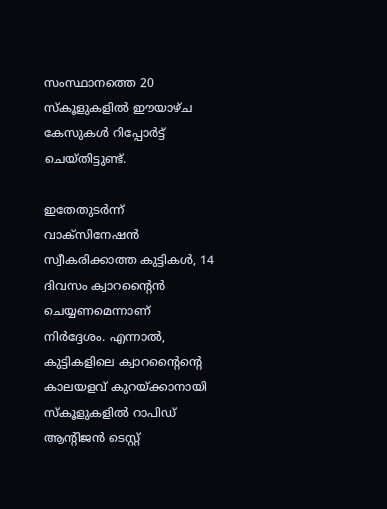സംസ്ഥാനത്തെ 20 സ്കൂളുകളിൽ ഈയാഴ്ച കേസുകൾ റിപ്പോർട്ട് ചെയ്തിട്ടുണ്ട്.

ഇതേതുടർന്ന് വാക്‌സിനേഷൻ സ്വീകരിക്കാത്ത കുട്ടികൾ, 14 ദിവസം ക്വാറന്റൈൻ ചെയ്യണമെന്നാണ് നിർദ്ദേശം. എന്നാൽ, കുട്ടികളിലെ ക്വാറന്റൈന്റെ കാലയളവ് കുറയ്ക്കാനായി സ്കൂളുകളിൽ റാപിഡ് ആന്റിജൻ ടെസ്റ്റ്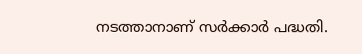നടത്താനാണ് സർക്കാർ പദ്ധതി.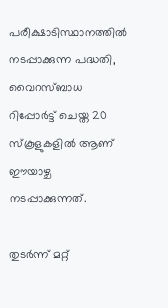പരീക്ഷാടിസ്ഥാനത്തിൽ നടപ്പാക്കുന്ന പദ്ധതി, വൈറസ്ബാധ റിപ്പോർട്ട് ചെയ്ത 20 സ്കൂളുകളിൽ ആണ് ഈയാഴ്ച നടപ്പാക്കുന്നത്.

തുടർന്ന് മറ്റ്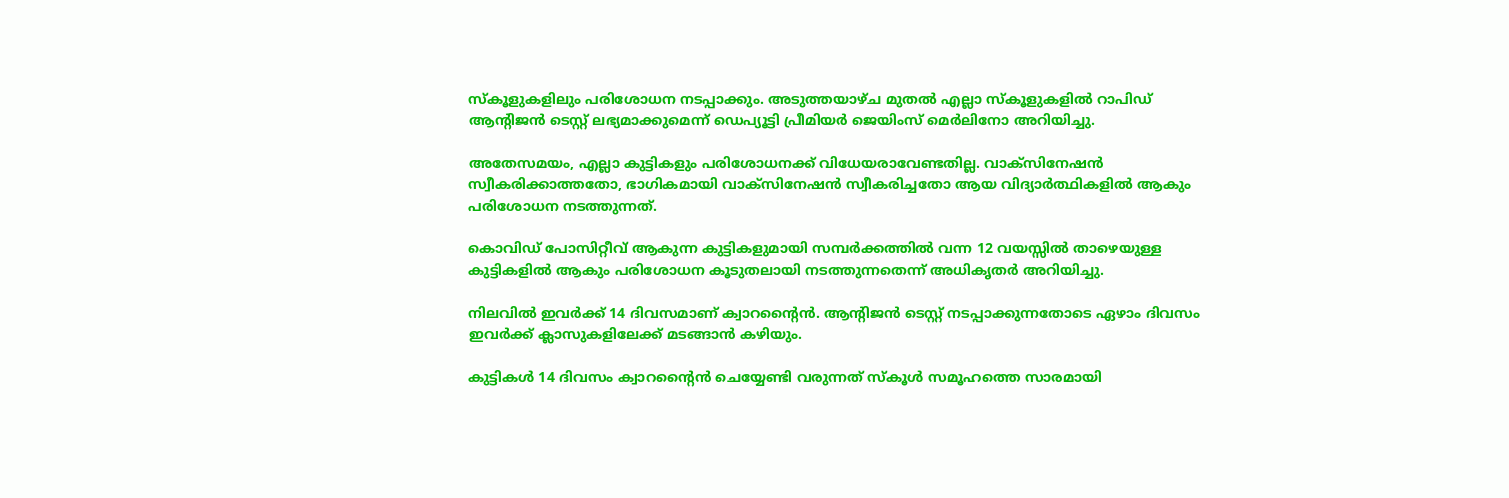സ്കൂളുകളിലും പരിശോധന നടപ്പാക്കും. അടുത്തയാഴ്ച മുതൽ എല്ലാ സ്കൂളുകളിൽ റാപിഡ് ആന്റിജൻ ടെസ്റ്റ് ലഭ്യമാക്കുമെന്ന് ഡെപ്യൂട്ടി പ്രീമിയർ ജെയിംസ് മെർലിനോ അറിയിച്ചു.

അതേസമയം, എല്ലാ കുട്ടികളും പരിശോധനക്ക് വിധേയരാവേണ്ടതില്ല. വാക്‌സിനേഷൻ സ്വീകരിക്കാത്തതോ, ഭാഗികമായി വാക്‌സിനേഷൻ സ്വീകരിച്ചതോ ആയ വിദ്യാർത്ഥികളിൽ ആകും പരിശോധന നടത്തുന്നത്.

കൊവിഡ് പോസിറ്റീവ് ആകുന്ന കുട്ടികളുമായി സമ്പർക്കത്തിൽ വന്ന 12 വയസ്സിൽ താഴെയുള്ള കുട്ടികളിൽ ആകും പരിശോധന കൂടുതലായി നടത്തുന്നതെന്ന് അധികൃതർ അറിയിച്ചു.

നിലവിൽ ഇവർക്ക് 14 ദിവസമാണ് ക്വാറന്റൈൻ. ആന്റിജൻ ടെസ്റ്റ് നടപ്പാക്കുന്നതോടെ ഏഴാം ദിവസം ഇവർക്ക് ക്ലാസുകളിലേക്ക് മടങ്ങാൻ കഴിയും.

കുട്ടികൾ 14 ദിവസം ക്വാറന്റൈൻ ചെയ്യേണ്ടി വരുന്നത് സ്കൂൾ സമൂഹത്തെ സാരമായി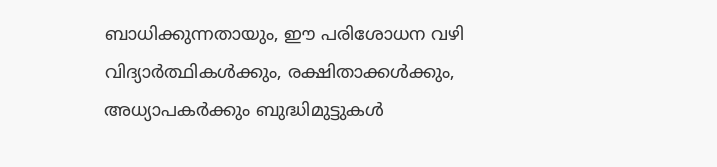ബാധിക്കുന്നതായും, ഈ പരിശോധന വഴി വിദ്യാർത്ഥികൾക്കും, രക്ഷിതാക്കൾക്കും, അധ്യാപകർക്കും ബുദ്ധിമുട്ടുകൾ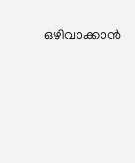ഒഴിവാക്കാൻ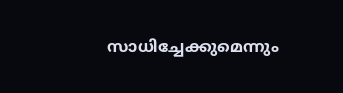സാധിച്ചേക്കുമെന്നും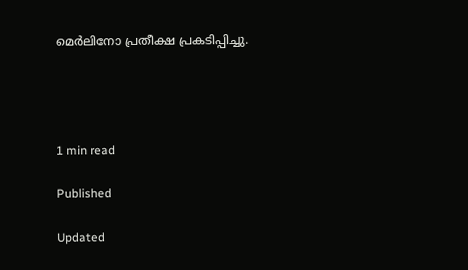മെർലിനോ പ്രതീക്ഷ പ്രകടിപ്പിച്ചു.




1 min read

Published

Updated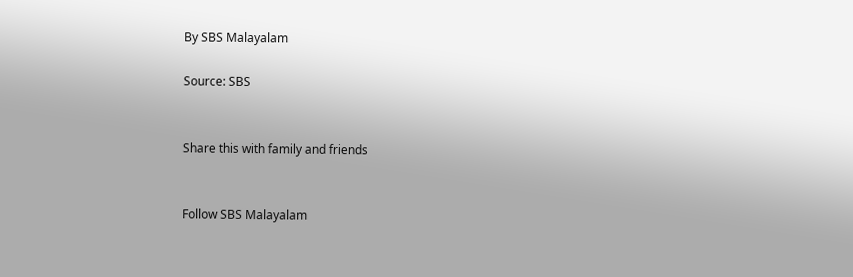By SBS Malayalam

Source: SBS


Share this with family and friends


Follow SBS Malayalam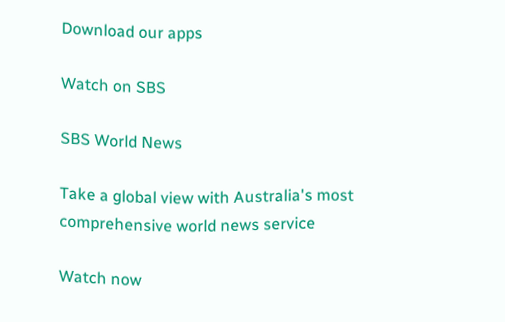Download our apps

Watch on SBS

SBS World News

Take a global view with Australia's most comprehensive world news service

Watch now